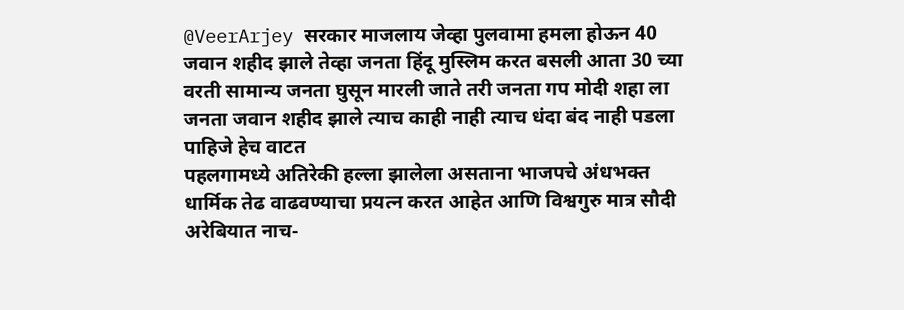@VeerArjey सरकार माजलाय जेव्हा पुलवामा हमला होऊन 40 जवान शहीद झाले तेव्हा जनता हिंदू मुस्लिम करत बसली आता 30 च्या वरती सामान्य जनता घुसून मारली जाते तरी जनता गप मोदी शहा ला जनता जवान शहीद झाले त्याच काही नाही त्याच धंदा बंद नाही पडला पाहिजे हेच वाटत
पहलगामध्ये अतिरेकी हल्ला झालेला असताना भाजपचे अंधभक्त धार्मिक तेढ वाढवण्याचा प्रयत्न करत आहेत आणि विश्वगुरु मात्र सौदी अरेबियात नाच-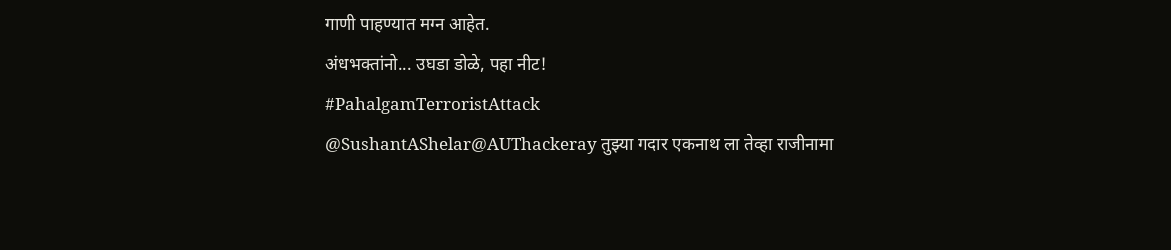गाणी पाहण्यात मग्न आहेत.
अंधभक्तांनो... उघडा डोळे, पहा नीट!
#PahalgamTerroristAttack
@SushantAShelar@AUThackeray तुझ्या गदार एकनाथ ला तेव्हा राजीनामा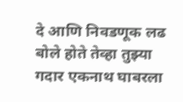दे आणि निवडणूक लढ बोले होते तेव्हा तुझ्या गदार एकनाथ घाबरला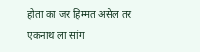होता का जर हिम्मत असेल तर एकनाथ ला सांग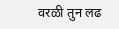वरळी तुन लढ